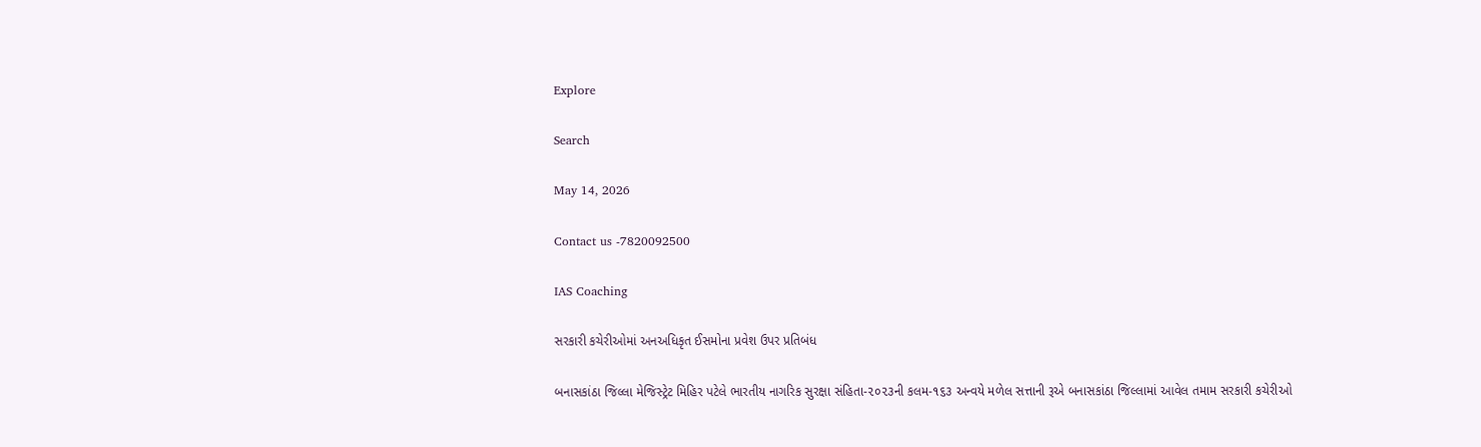Explore

Search

May 14, 2026

Contact us -7820092500

IAS Coaching

સરકારી કચેરીઓમાં અનઅધિકૃત ઈસમોના પ્રવેશ ઉપર પ્રતિબંધ

બનાસકાંઠા જિલ્લા મેજિસ્ટ્રેટ મિહિર પટેલે ભારતીય નાગરિક સુરક્ષા સંહિતા-૨૦૨૩ની કલમ-૧૬૩ અન્વયે મળેલ સત્તાની રૂએ બનાસકાંઠા જિલ્લામાં આવેલ તમામ સરકારી કચેરીઓ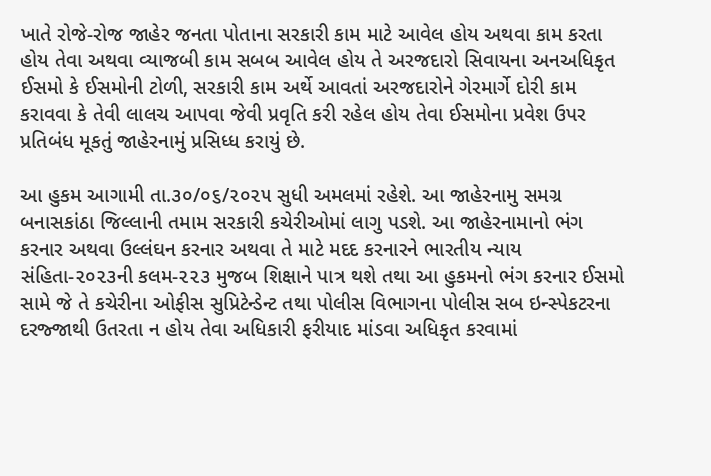ખાતે રોજે-રોજ જાહેર જનતા પોતાના સરકારી કામ માટે આવેલ હોય અથવા કામ કરતા હોય તેવા અથવા વ્યાજબી કામ સબબ આવેલ હોય તે અરજદારો સિવાયના અનઅધિકૃત ઈસમો કે ઈસમોની ટોળી, સરકારી કામ અર્થે આવતાં અરજદારોને ગેરમાર્ગે દોરી કામ કરાવવા કે તેવી લાલચ આપવા જેવી પ્રવૃતિ કરી રહેલ હોય તેવા ઈસમોના પ્રવેશ ઉપર પ્રતિબંધ મૂકતું જાહેરનામું પ્રસિધ્ધ કરાયું છે.

આ હુકમ આગામી તા.૩૦/૦૬/૨૦૨૫ સુધી અમલમાં રહેશે. આ જાહેરનામુ સમગ્ર બનાસકાંઠા જિલ્લાની તમામ સરકારી કચેરીઓમાં લાગુ પડશે. આ જાહેરનામાનો ભંગ કરનાર અથવા ઉલ્લંઘન કરનાર અથવા તે માટે મદદ કરનારને ભારતીય ન્યાય સંહિતા-૨૦૨૩ની કલમ-૨૨૩ મુજબ શિક્ષાને પાત્ર થશે તથા આ હુકમનો ભંગ કરનાર ઈસમો સામે જે તે કચેરીના ઓફીસ સુપ્રિટેન્ડેન્ટ તથા પોલીસ વિભાગના પોલીસ સબ ઇન્સ્પેકટરના દરજ્જાથી ઉતરતા ન હોય તેવા અધિકારી ફરીયાદ માંડવા અધિકૃત કરવામાં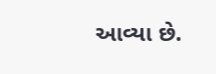આવ્યા છે.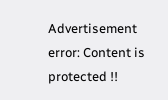Advertisement
error: Content is protected !!